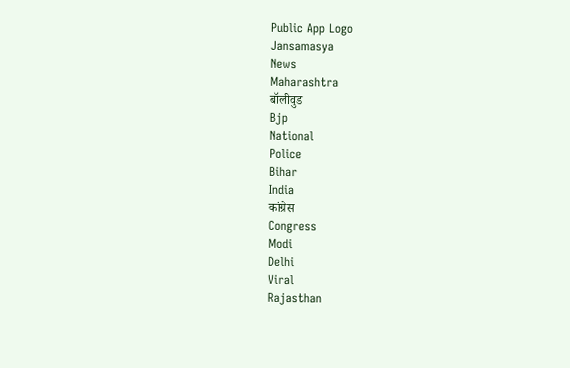Public App Logo
Jansamasya
News
Maharashtra
बॉलीवुड
Bjp
National
Police
Bihar
India
कांग्रेस
Congress
Modi
Delhi
Viral
Rajasthan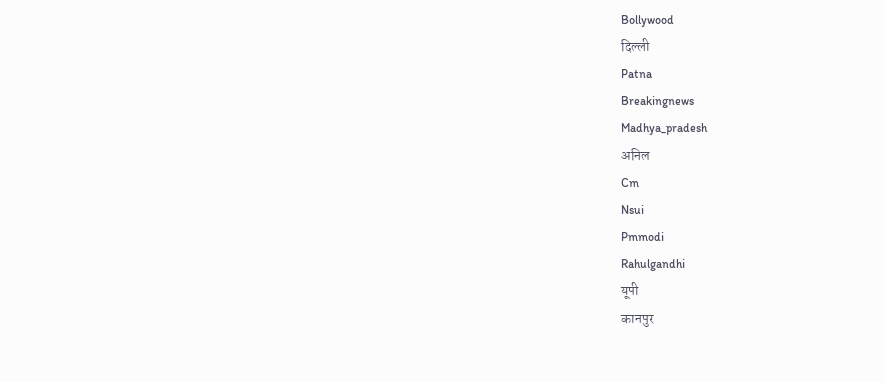Bollywood
दिल्ली
Patna
Breakingnews
Madhya_pradesh
अनिल
Cm
Nsui
Pmmodi
Rahulgandhi
यूपी
कानपुर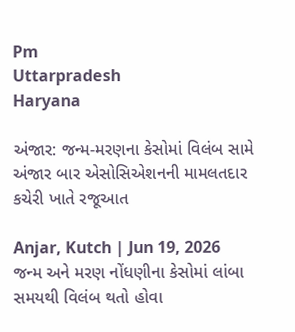Pm
Uttarpradesh
Haryana

અંજાર: જન્મ-મરણના કેસોમાં વિલંબ સામે અંજાર બાર એસોસિએશનની મામલતદાર કચેરી ખાતે રજૂઆત

Anjar, Kutch | Jun 19, 2026
જન્મ અને મરણ નોંધણીના કેસોમાં લાંબા સમયથી વિલંબ થતો હોવા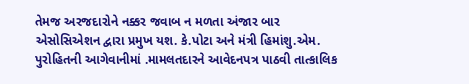તેમજ અરજદારોને નક્કર જવાબ ન મળતા અંજાર બાર એસોસિએશન દ્વારા પ્રમુખ યશ. કે.પોટા અને મંત્રી હિમાંશુ.એમ. પુરોહિતની આગેવાનીમાં .મામલતદારને આવેદનપત્ર પાઠવી તાત્કાલિક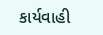કાર્યવાહી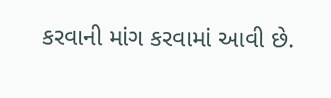કરવાની માંગ કરવામાં આવી છે.